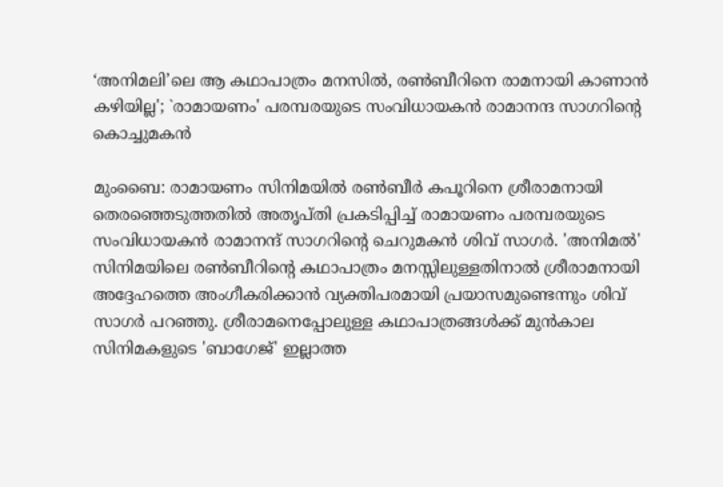‘അനിമലി’ലെ ആ കഥാപാത്രം മനസിൽ, രൺബീറിനെ രാമനായി കാണാൻ കഴിയില്ല'; `രാമായണം' പരമ്പരയുടെ സംവിധായകന്‍ രാമാനന്ദ സാഗറിന്‍റെ കൊച്ചുമകന്‍

മുംബൈ: രാമായണം സിനിമയിൽ രൺബീർ കപൂറിനെ ശ്രീരാമനായി തെരഞ്ഞെടുത്തതിൽ അതൃപ്തി പ്രകടിപ്പിച്ച് രാമായണം പരമ്പരയുടെ സംവിധായകൻ രാമാനന്ദ് സാഗറിന്റെ ചെറുമകൻ ശിവ് സാഗർ. 'അനിമൽ' സിനിമയിലെ രൺബീറിന്റെ കഥാപാത്രം മനസ്സിലുള്ളതിനാൽ ശ്രീരാമനായി അദ്ദേഹത്തെ അംഗീകരിക്കാൻ വ്യക്തിപരമായി പ്രയാസമുണ്ടെന്നും ശിവ് സാഗർ പറഞ്ഞു. ശ്രീരാമനെപ്പോലുള്ള കഥാപാത്രങ്ങൾക്ക് മുൻകാല സിനിമകളുടെ 'ബാഗേജ്' ഇല്ലാത്ത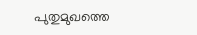പുതുമുഖത്തെ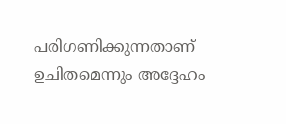പരിഗണിക്കുന്നതാണ് ഉചിതമെന്നും അദ്ദേഹം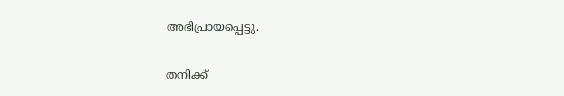അഭിപ്രായപ്പെട്ടു.

തനിക്ക്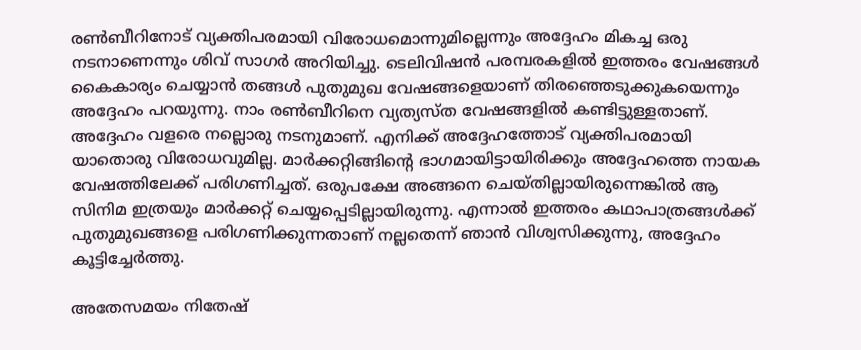രൺബീറിനോട് വ്യക്തിപരമായി വിരോധമൊന്നുമില്ലെന്നും അദ്ദേഹം മികച്ച ഒരു നടനാണെന്നും ശിവ് സാഗർ അറിയിച്ചു. ടെലിവിഷൻ പരമ്പരകളിൽ ഇത്തരം വേഷങ്ങൾ കൈകാര്യം ചെയ്യാൻ തങ്ങൾ പുതുമുഖ വേഷങ്ങളെയാണ് തിരഞ്ഞെടുക്കുകയെന്നും അദ്ദേഹം പറയുന്നു. നാം രൺബീറിനെ വ്യത്യസ്ത വേഷങ്ങളിൽ കണ്ടിട്ടുള്ളതാണ്. അദ്ദേഹം വളരെ നല്ലൊരു നടനുമാണ്. എനിക്ക് അദ്ദേഹത്തോട് വ്യക്തിപരമായി യാതൊരു വിരോധവുമില്ല. മാർക്കറ്റിങ്ങിന്റെ ഭാഗമായിട്ടായിരിക്കും അദ്ദേഹത്തെ നായക വേഷത്തിലേക്ക് പരിഗണിച്ചത്. ഒരുപക്ഷേ അങ്ങനെ ചെയ്തില്ലായിരുന്നെങ്കിൽ ആ സിനിമ ഇത്രയും മാർക്കറ്റ് ചെയ്യപ്പെടില്ലായിരുന്നു. എന്നാൽ ഇത്തരം കഥാപാത്രങ്ങൾക്ക് പുതുമുഖങ്ങളെ പരിഗണിക്കുന്നതാണ് നല്ലതെന്ന് ഞാൻ വിശ്വസിക്കുന്നു, അദ്ദേഹം കൂട്ടിച്ചേർത്തു.

അതേസമയം നിതേഷ്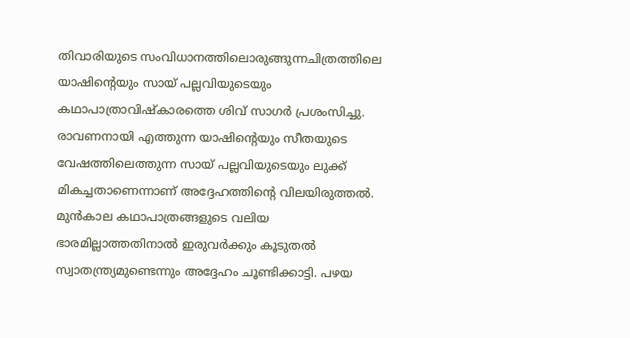തിവാരിയുടെ സംവിധാനത്തിലൊരുങ്ങുന്നചിത്രത്തിലെ യാഷിന്റെയും സായ് പല്ലവിയുടെയും കഥാപാത്രാവിഷ്കാരത്തെ ശിവ് സാഗർ പ്രശംസിച്ചു. രാവണനായി എത്തുന്ന യാഷിന്റെയും സീതയുടെ വേഷത്തിലെത്തുന്ന സായ് പല്ലവിയുടെയും ലുക്ക് മികച്ചതാണെന്നാണ് അദ്ദേഹത്തിന്റെ വിലയിരുത്തൽ. മുൻകാല കഥാപാത്രങ്ങളുടെ വലിയ ഭാരമില്ലാത്തതിനാൽ ഇരുവർക്കും കൂടുതൽ സ്വാതന്ത്ര്യമുണ്ടെന്നും അദ്ദേഹം ചൂണ്ടിക്കാട്ടി. പഴയ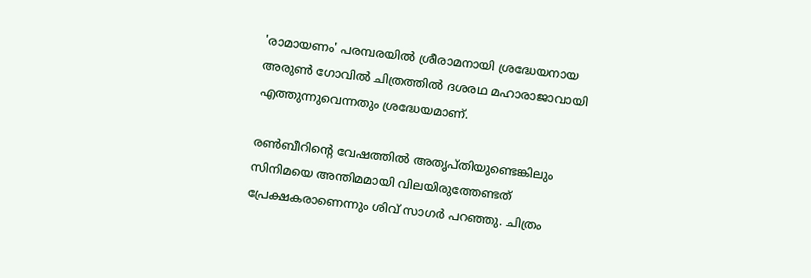'രാമായണം' പരമ്പരയിൽ ശ്രീരാമനായി ശ്രദ്ധേയനായ അരുൺ ഗോവിൽ ചിത്രത്തിൽ ദശരഥ മഹാരാജാവായി എത്തുന്നുവെന്നതും ശ്രദ്ധേയമാണ്.

രൺബീറിന്റെ വേഷത്തിൽ അതൃപ്തിയുണ്ടെങ്കിലും സിനിമയെ അന്തിമമായി വിലയിരുത്തേണ്ടത് പ്രേക്ഷകരാണെന്നും ശിവ് സാഗർ പറഞ്ഞു. ചിത്രം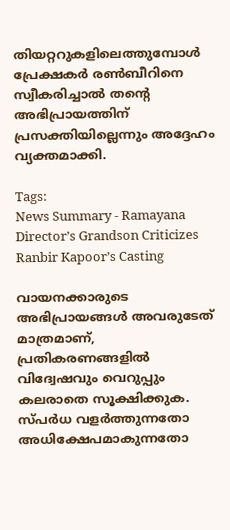തിയറ്ററുകളിലെത്തുമ്പോൾ പ്രേക്ഷകർ രൺബീറിനെ സ്വീകരിച്ചാൽ തന്റെ അഭിപ്രായത്തിന് പ്രസക്തിയില്ലെന്നും അദ്ദേഹം വ്യക്തമാക്കി.

Tags:
News Summary - Ramayana Director’s Grandson Criticizes Ranbir Kapoor’s Casting

വായനക്കാരുടെ അഭിപ്രായങ്ങള്‍ അവരുടേത് മാത്രമാണ്, പ്രതികരണങ്ങളിൽ വിദ്വേഷവും വെറുപ്പും കലരാതെ സൂക്ഷിക്കുക. സ്പർധ വളർത്തുന്നതോ അധിക്ഷേപമാകുന്നതോ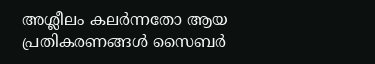അശ്ലീലം കലർന്നതോ ആയ പ്രതികരണങ്ങൾ സൈബർ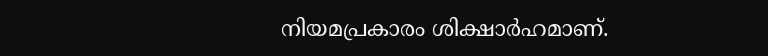നിയമപ്രകാരം ശിക്ഷാർഹമാണ്.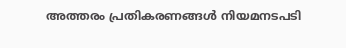അത്തരം പ്രതികരണങ്ങൾ നിയമനടപടി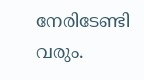നേരിടേണ്ടി വരും.